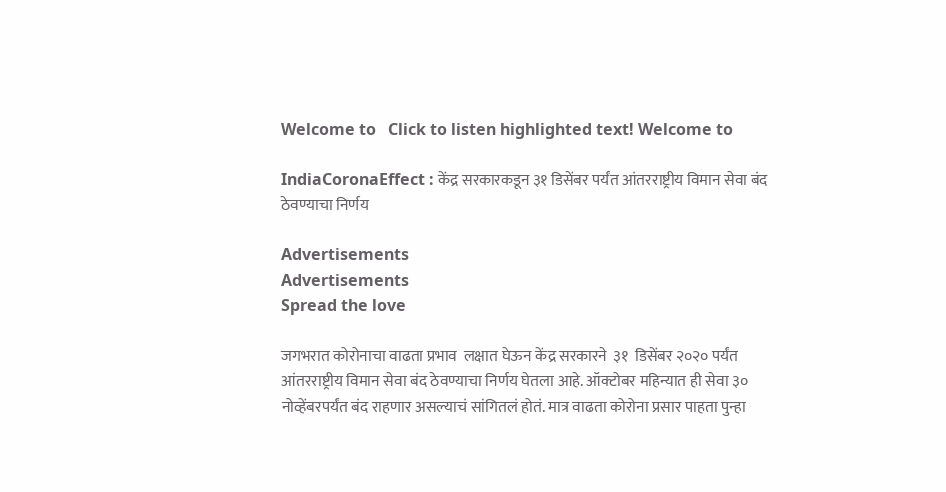Welcome to   Click to listen highlighted text! Welcome to

IndiaCoronaEffect : केंद्र सरकारकडून ३१ डिसेंबर पर्यंत आंतरराष्ट्रीय विमान सेवा बंद ठेवण्याचा निर्णय

Advertisements
Advertisements
Spread the love

जगभरात कोरोनाचा वाढता प्रभाव  लक्षात घेऊन केंद्र सरकारने  ३१  डिसेंबर २०२० पर्यंत आंतरराष्ट्रीय विमान सेवा बंद ठेवण्याचा निर्णय घेतला आहे. ऑक्टोबर महिन्यात ही सेवा ३० नोव्हेंबरपर्यंत बंद राहणार असल्याचं सांगितलं होतं. मात्र वाढता कोरोना प्रसार पाहता पुन्हा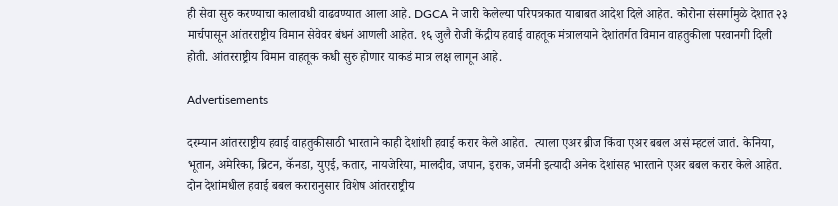ही सेवा सुरु करण्याचा कालावधी वाढवण्यात आला आहे. DGCA ने जारी केलेल्या परिपत्रकात याबाबत आदेश दिले आहेत. कोरोना संसर्गामुळे देशात २३ मार्चपासून आंतरराष्ट्रीय विमान सेवेवर बंधनं आणली आहेत. १६ जुलै रोजी केंद्रीय हवाई वाहतूक मंत्रालयाने देशांतर्गत विमान वाहतुकीला परवानगी दिली होती. आंतरराष्ट्रीय विमान वाहतूक कधी सुरु होणार याकडं मात्र लक्ष लागून आहे.

Advertisements

दरम्यान आंतरराष्ट्रीय हवाई वाहतुकीसाठी भारताने काही देशांशी हवाई करार केले आहेत.  त्याला एअर ब्रीज किंवा एअर बबल असं म्हटलं जातं. केनिया, भूतान, अमेरिका, ब्रिटन, कॅनडा, युएई, कतार, नायजेरिया, मालदीव, जपान, इराक, जर्मनी इत्यादी अनेक देशांसह भारताने एअर बबल करार केले आहेत. दोन देशांमधील हवाई बबल करारानुसार विशेष आंतरराष्ट्रीय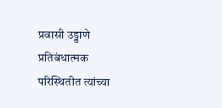प्रवासी उड्डाणे प्रतिबंधात्मक परिस्थितीत त्यांच्या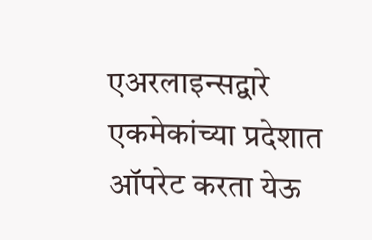एअरलाइन्सद्वारे एकमेकांच्या प्रदेशात ऑपरेट करता येऊ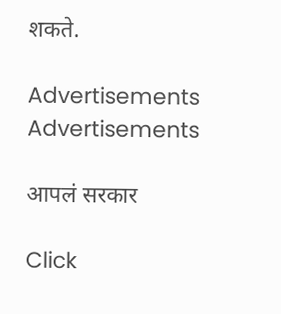शकते.

Advertisements
Advertisements

आपलं सरकार

Click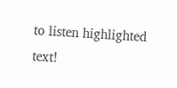to listen highlighted text!